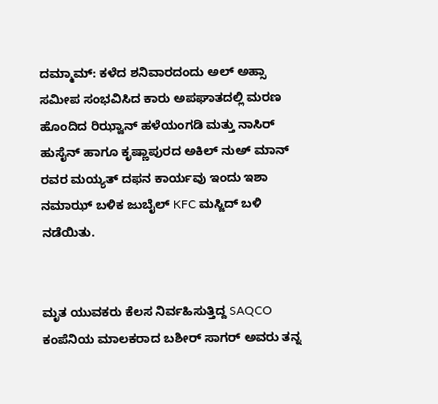ದಮ್ಮಾಮ್: ಕಳೆದ ಶನಿವಾರದಂದು ಅಲ್ ಅಹ್ಸಾ ಸಮೀಪ ಸಂಭವಿಸಿದ ಕಾರು ಅಪಘಾತದಲ್ಲಿ ಮರಣ ಹೊಂದಿದ ರಿಝ್ವಾನ್ ಹಳೆಯಂಗಡಿ ಮತ್ತು ನಾಸಿರ್ ಹುಸೈನ್ ಹಾಗೂ ಕೃಷ್ಣಾಪುರದ ಅಕಿಲ್ ನುಅ್ ಮಾನ್ ರವರ ಮಯ್ಯತ್ ದಫನ ಕಾರ್ಯವು ಇಂದು ಇಶಾ ನಮಾಝ್ ಬಳಿಕ ಜುಬೈಲ್ KFC ಮಸ್ಜಿದ್ ಬಳಿ ನಡೆಯಿತು.


ಮೃತ ಯುವಕರು ಕೆಲಸ ನಿರ್ವಹಿಸುತ್ತಿದ್ದ SAQCO ಕಂಪೆನಿಯ ಮಾಲಕರಾದ ಬಶೀರ್ ಸಾಗರ್ ಅವರು ತನ್ನ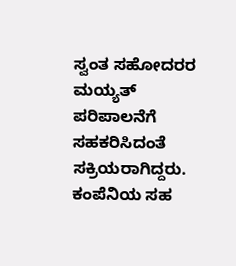ಸ್ವಂತ ಸಹೋದರರ ಮಯ್ಯತ್ ಪರಿಪಾಲನೆಗೆ ಸಹಕರಿಸಿದಂತೆ ಸಕ್ರಿಯರಾಗಿದ್ದರು. ಕಂಪೆನಿಯ ಸಹ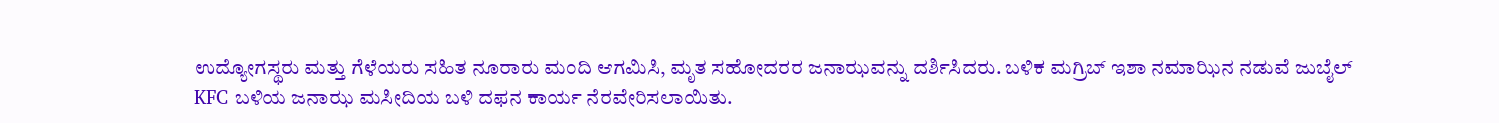ಉದ್ಯೋಗಸ್ಥರು ಮತ್ತು ಗೆಳೆಯರು ಸಹಿತ ನೂರಾರು ಮಂದಿ ಆಗಮಿಸಿ, ಮೃತ ಸಹೋದರರ ಜನಾಝವನ್ನು ದರ್ಶಿಸಿದರು. ಬಳಿಕ ಮಗ್ರಿಬ್ ಇಶಾ ನಮಾಝಿನ ನಡುವೆ ಜುಬೈಲ್ KFC ಬಳಿಯ ಜನಾಝ ಮಸೀದಿಯ ಬಳಿ ದಫನ ಕಾರ್ಯ ನೆರವೇರಿಸಲಾಯಿತು.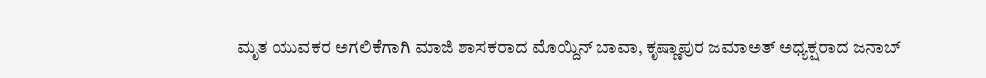ಮೃತ ಯುವಕರ ಅಗಲಿಕೆಗಾಗಿ ಮಾಜಿ ಶಾಸಕರಾದ ಮೊಯ್ದಿನ್ ಬಾವಾ, ಕೃಷ್ಣಾಪುರ ಜಮಾಅತ್ ಅಧ್ಯಕ್ಷರಾದ ಜನಾಬ್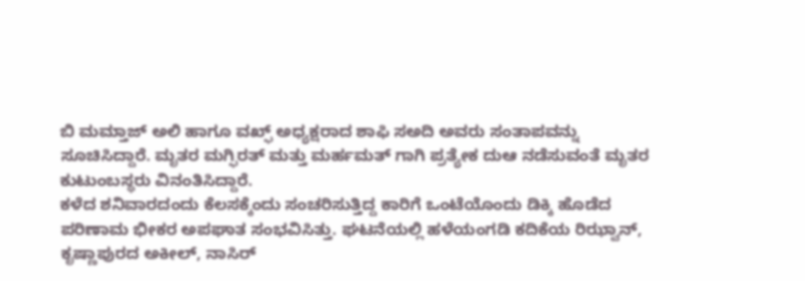ಬಿ ಮಮ್ತಾಜ್ ಅಲಿ ಹಾಗೂ ವಖ್ಫ್ ಅಧ್ಯಕ್ಷರಾದ ಶಾಫಿ ಸಅದಿ ಅವರು ಸಂತಾಪವನ್ನು ಸೂಚಿಸಿದ್ದಾರೆ. ಮೃತರ ಮಗ್ಫಿರತ್ ಮತ್ತು ಮರ್ಹಮತ್ ಗಾಗಿ ಪ್ರತ್ಯೇಕ ದುಆ ನಡೆಸುವಂತೆ ಮೃತರ ಕುಟುಂಬಸ್ಥರು ವಿನಂತಿಸಿದ್ದಾರೆ.
ಕಳೆದ ಶನಿವಾರದಂದು ಕೆಲಸಕ್ಕೆಂದು ಸಂಚರಿಸುತ್ತಿದ್ದ ಕಾರಿಗೆ ಒಂಟೆಯೊಂದು ಡಿಕ್ಕಿ ಹೊಡೆದ ಪರಿಣಾಮ ಭೀಕರ ಅಪಘಾತ ಸಂಭವಿಸಿತ್ತು. ಘಟನೆಯಲ್ಲಿ ಹಳೆಯಂಗಡಿ ಕದಿಕೆಯ ರಿಝ್ವಾನ್, ಕೃಷ್ಣಾಪುರದ ಅಕೀಲ್, ನಾಸಿರ್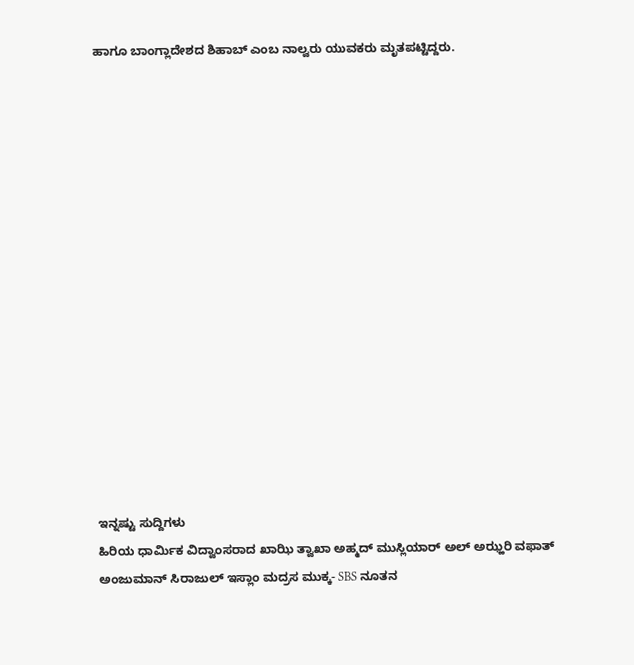ಹಾಗೂ ಬಾಂಗ್ಲಾದೇಶದ ಶಿಹಾಬ್ ಎಂಬ ನಾಲ್ವರು ಯುವಕರು ಮೃತಪಟ್ಟಿದ್ದರು.
















ಇನ್ನಷ್ಟು ಸುದ್ದಿಗಳು
ಹಿರಿಯ ಧಾರ್ಮಿಕ ವಿದ್ವಾಂಸರಾದ ಖಾಝಿ ತ್ವಾಖಾ ಅಹ್ಮದ್ ಮುಸ್ಲಿಯಾರ್ ಅಲ್ ಅಝ್ಹರಿ ವಫಾತ್
ಅಂಜುಮಾನ್ ಸಿರಾಜುಲ್ ಇಸ್ಲಾಂ ಮದ್ರಸ ಮುಕ್ಕ- SBS ನೂತನ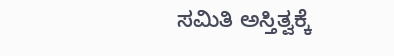ಸಮಿತಿ ಅಸ್ತಿತ್ವಕ್ಕೆ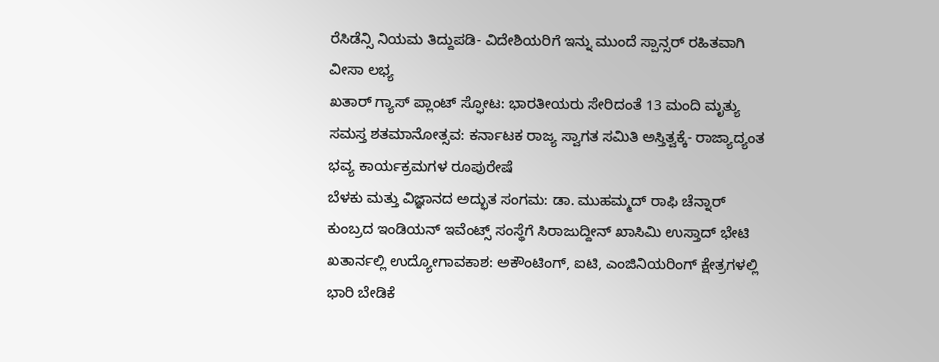ರೆಸಿಡೆನ್ಸಿ ನಿಯಮ ತಿದ್ದುಪಡಿ- ವಿದೇಶಿಯರಿಗೆ ಇನ್ನು ಮುಂದೆ ಸ್ಪಾನ್ಸರ್ ರಹಿತವಾಗಿ ವೀಸಾ ಲಭ್ಯ
ಖತಾರ್ ಗ್ಯಾಸ್ ಪ್ಲಾಂಟ್ ಸ್ಫೋಟ: ಭಾರತೀಯರು ಸೇರಿದಂತೆ 13 ಮಂದಿ ಮೃತ್ಯು
ಸಮಸ್ತ ಶತಮಾನೋತ್ಸವ: ಕರ್ನಾಟಕ ರಾಜ್ಯ ಸ್ವಾಗತ ಸಮಿತಿ ಅಸ್ತಿತ್ವಕ್ಕೆ- ರಾಜ್ಯಾದ್ಯಂತ ಭವ್ಯ ಕಾರ್ಯಕ್ರಮಗಳ ರೂಪುರೇಷೆ
ಬೆಳಕು ಮತ್ತು ವಿಜ್ಞಾನದ ಅದ್ಭುತ ಸಂಗಮ: ಡಾ. ಮುಹಮ್ಮದ್ ರಾಫಿ ಚೆನ್ನಾರ್
ಕುಂಬ್ರದ ಇಂಡಿಯನ್ ಇವೆಂಟ್ಸ್ ಸಂಸ್ಥೆಗೆ ಸಿರಾಜುದ್ದೀನ್ ಖಾಸಿಮಿ ಉಸ್ತಾದ್ ಭೇಟಿ
ಖತಾರ್ನಲ್ಲಿ ಉದ್ಯೋಗಾವಕಾಶ: ಅಕೌಂಟಿಂಗ್, ಐಟಿ, ಎಂಜಿನಿಯರಿಂಗ್ ಕ್ಷೇತ್ರಗಳಲ್ಲಿ ಭಾರಿ ಬೇಡಿಕೆ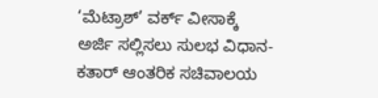‘ಮೆಟ್ರಾಶ್’ ವರ್ಕ್ ವೀಸಾಕ್ಕೆ ಅರ್ಜಿ ಸಲ್ಲಿಸಲು ಸುಲಭ ವಿಧಾನ- ಕತಾರ್ ಆಂತರಿಕ ಸಚಿವಾಲಯ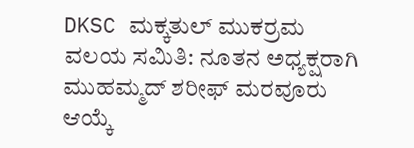DKSC ಮಕ್ಕತುಲ್ ಮುಕರ್ರಮ ವಲಯ ಸಮಿತಿ: ನೂತನ ಅಧ್ಯಕ್ಷರಾಗಿ ಮುಹಮ್ಮದ್ ಶರೀಫ್ ಮರವೂರು ಆಯ್ಕೆ